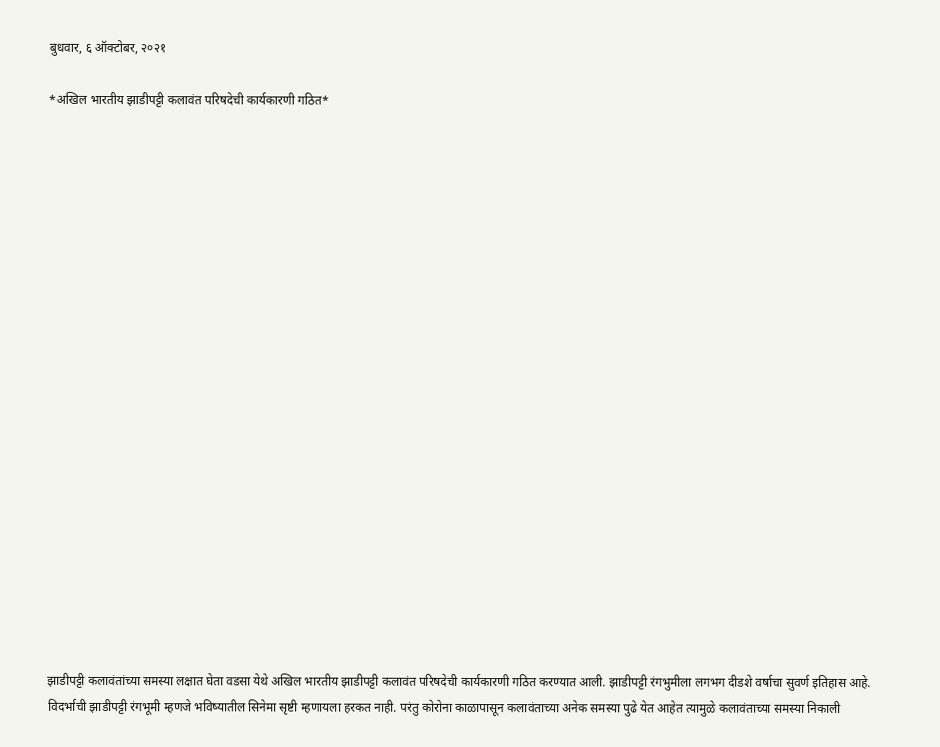बुधवार, ६ ऑक्टोबर, २०२१

*अखिल भारतीय झाडीपट्टी कलावंत परिषदेची कार्यकारणी गठित*





















झाडीपट्टी कलावंतांच्या समस्या लक्षात घेता वडसा येथे अखिल भारतीय झाडीपट्टी कलावंत परिषदेची कार्यकारणी गठित करण्यात आली. झाडीपट्टी रंगभुमीला लगभग दीडशे वर्षाचा सुवर्ण इतिहास आहे. विदर्भाची झाडीपट्टी रंगभूमी म्हणजे भविष्यातील सिनेमा सृष्टी म्हणायला हरकत नाही. परंतु कोरोना काळापासून कलावंताच्या अनेक समस्या पुढे येत आहेत त्यामुळे कलावंताच्या समस्या निकाली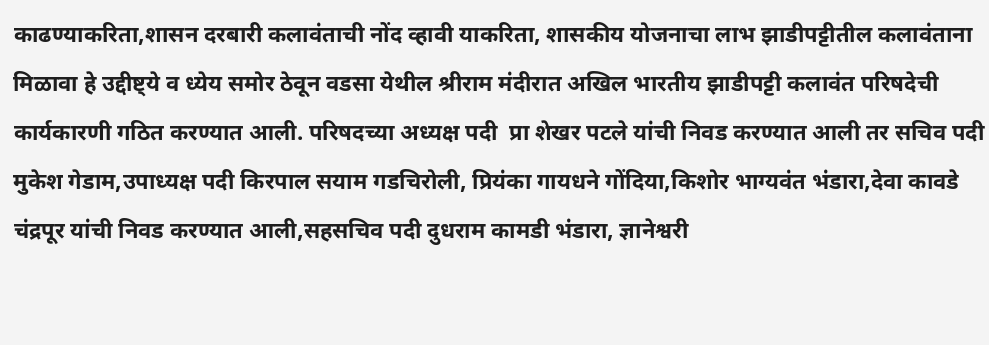काढण्याकरिता,शासन दरबारी कलावंताची नोंद व्हावी याकरिता, शासकीय योजनाचा लाभ झाडीपट्टीतील कलावंताना मिळावा हे उद्दीष्ट्ये व ध्येय समोर ठेवून वडसा येथील श्रीराम मंदीरात अखिल भारतीय झाडीपट्टी कलावंत परिषदेची कार्यकारणी गठित करण्यात आली. परिषदच्या अध्यक्ष पदी  प्रा शेखर पटले यांची निवड करण्यात आली तर सचिव पदी मुकेश गेडाम,उपाध्यक्ष पदी किरपाल सयाम गडचिरोली, प्रियंका गायधने गोंदिया,किशोर भाग्यवंत भंडारा,देवा कावडे चंद्रपूर यांची निवड करण्यात आली,सहसचिव पदी दुधराम कामडी भंडारा, ज्ञानेश्वरी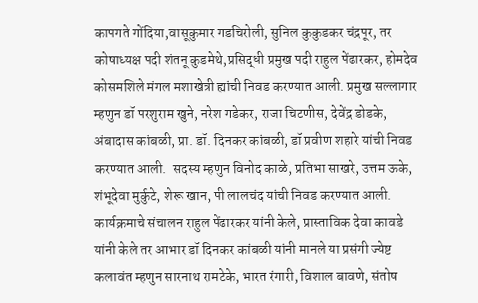कापगते गोंदिया,वासूकुमार गडचिरोली, सुनिल कुकुडकर चंद्रपूर, तर कोषाध्यक्ष पदी शंतनू कुडमेथे,प्रसिद्धी प्रमुख पदी राहुल पेंढारकर, होमदेव कोसमशिले मंगल मशाखेत्री ह्यांची निवड करण्यात आली. प्रमुख सल्लागार म्हणुन डॉ परशुराम खुने, नरेश गडेकर, राजा चिटणीस, देवेंद्र डोडके, अंबादास कांबळी, प्रा. डॉ. दिनकर कांबळी, डॉ प्रवीण शहारे यांची निवड करण्यात आली.  सदस्य म्हणुन विनोद काळे, प्रतिभा साखरे, उत्तम ऊके, शंभूदेवा मुर्कुटे, शेरू खान, पी लालचंद यांची निवड करण्यात आली. कार्यक्रमाचे संचालन राहुल पेंढारकर यांनी केले, प्रास्ताविक देवा कावडे यांनी केले तर आभार डॉ दिनकर कांबळी यांनी मानले या प्रसंगी ज्येष्ट कलावंत म्हणुन सारनाथ रामटेके, भारत रंगारी, विशाल बावणे, संतोष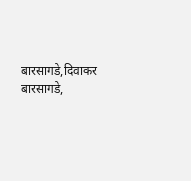बारसागडे,दिवाकर बारसागडे,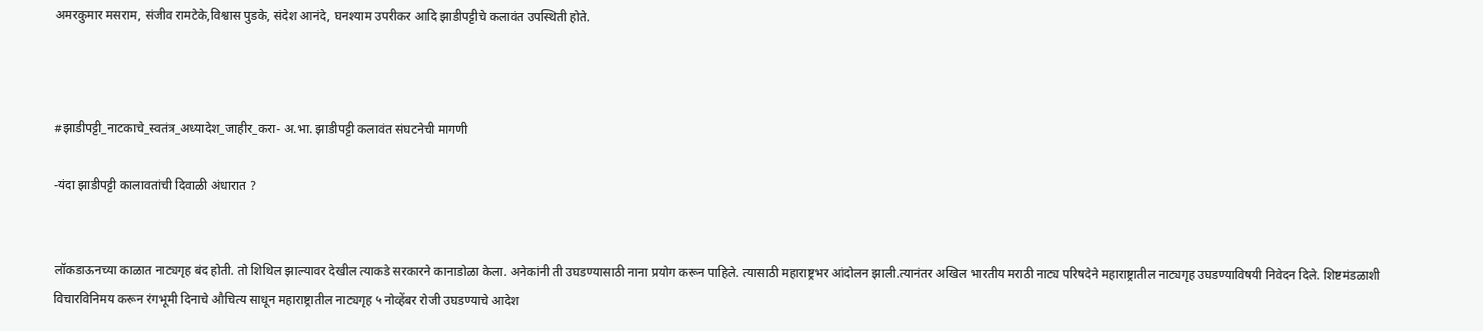अमरकुमार मसराम, संजीव रामटेके,विश्वास पुडके, संदेश आनंदे, घनश्याम उपरीकर आदि झाडीपट्टीचे कलावंत उपस्थिती होते.



#झाडीपट्टी_नाटकाचे_स्वतंत्र_अध्यादेश_जाहीर_करा- अ.भा. झाडीपट्टी कलावंत संघटनेची मागणी

-यंदा झाडीपट्टी कालावतांची दिवाळी अंधारात ?


लॉकडाऊनच्या काळात नाट्यगृह बंद होती. तो शिथिल झाल्यावर देखील त्याकडे सरकारने कानाडोळा केला. अनेकांनी ती उघडण्यासाठी नाना प्रयोग करून पाहिले. त्यासाठी महाराष्ट्रभर आंदोलन झाली.त्यानंतर अखिल भारतीय मराठी नाट्य परिषदेने महाराष्ट्रातील नाट्यगृह उघडण्याविषयी निवेदन दिले. शिष्टमंडळाशी विचारविनिमय करून रंगभूमी दिनाचे औचित्य साधून महाराष्ट्रातील नाट्यगृह ५ नोव्हेंबर रोजी उघडण्याचे आदेश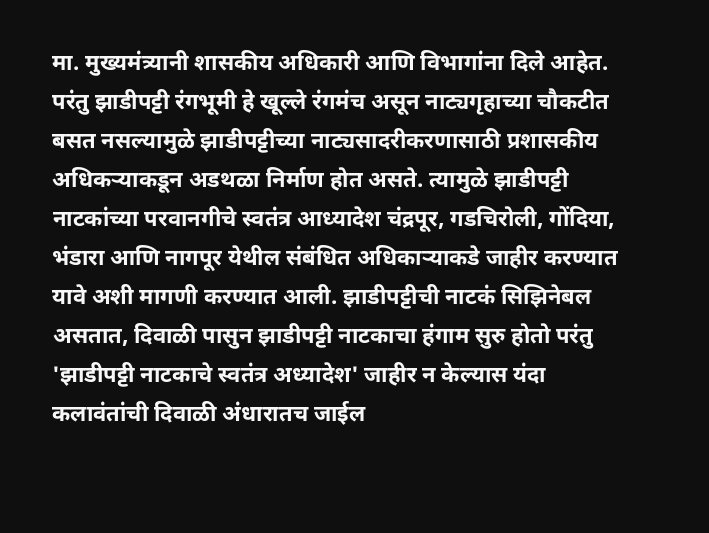मा. मुख्यमंत्र्यानी शासकीय अधिकारी आणि विभागांना दिले आहेत. परंतु झाडीपट्टी रंगभूमी हे खूल्ले रंगमंच असून नाट्यगृहाच्या चौकटीत बसत नसल्यामुळे झाडीपट्टीच्या नाट्यसादरीकरणासाठी प्रशासकीय अधिकऱ्याकडून अडथळा निर्माण होत असते. त्यामुळे झाडीपट्टी नाटकांच्या परवानगीचे स्वतंत्र आध्यादेश चंद्रपूर, गडचिरोली, गोंदिया, भंडारा आणि नागपूर येथील संबंधित अधिकाऱ्याकडे जाहीर करण्यात यावे अशी मागणी करण्यात आली. झाडीपट्टीची नाटकं सिझिनेबल असतात, दिवाळी पासुन झाडीपट्टी नाटकाचा हंगाम सुरु होतो परंतु 'झाडीपट्टी नाटकाचे स्वतंत्र अध्यादेश' जाहीर न केल्यास यंदा कलावंतांची दिवाळी अंधारातच जाईल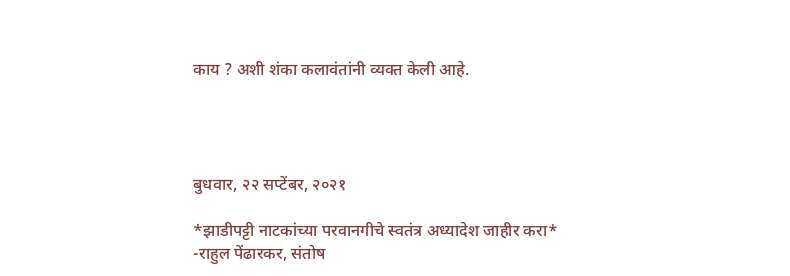काय ? अशी शंका कलावंतांनी व्यक्त केली आहे.




बुधवार, २२ सप्टेंबर, २०२१

*झाडीपट्टी नाटकांच्या परवानगीचे स्वतंत्र अध्यादेश जाहीर करा* -राहुल पेंढारकर, संतोष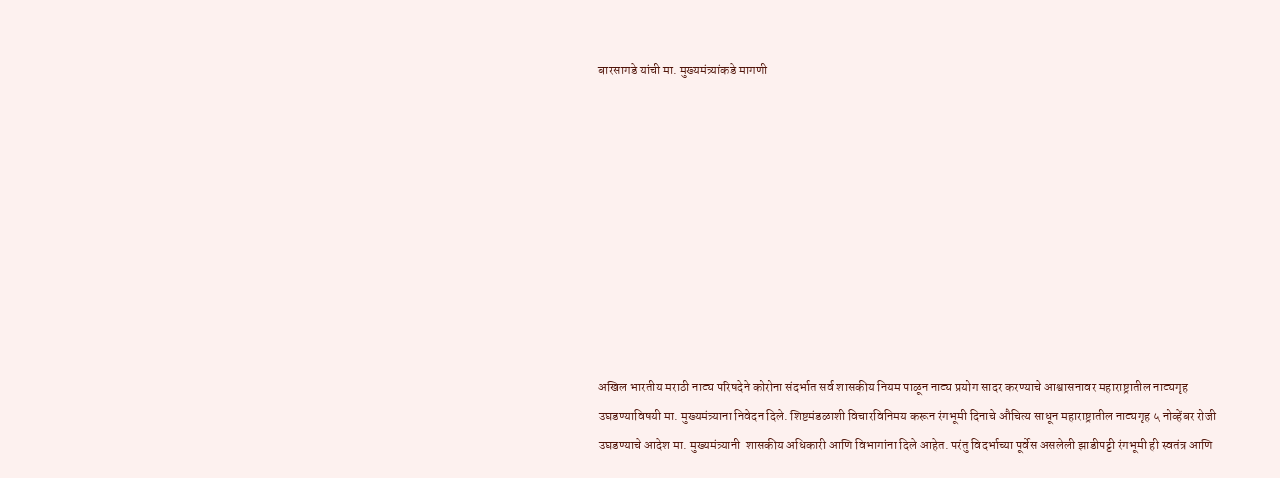बारसागडे यांची मा. मुख्यमंत्र्यांकडे मागणी










अखिल भारतीय मराठी नाट्य परिषदेने कोरोना संदर्भात सर्व शासकीय नियम पाळून नाट्य प्रयोग सादर करण्याचे आश्वासनावर महाराष्ट्रातील नाट्यगृह उघडण्याविषयी मा. मुख्यमंत्र्याना निवेदन दिले. शिष्टमंडळाशी विचारविनिमय करून रंगभूमी दिनाचे औचित्य साधून महाराष्ट्रातील नाट्यगृह ५ नोव्हेंबर रोजी उघडण्याचे आदेश मा. मुख्यमंत्र्यानी  शासकीय अधिकारी आणि विभागांना दिले आहेत. परंतु विदर्भाच्या पूर्वेस असलेली झाडीपट्टी रंगभूमी ही स्वतंत्र आणि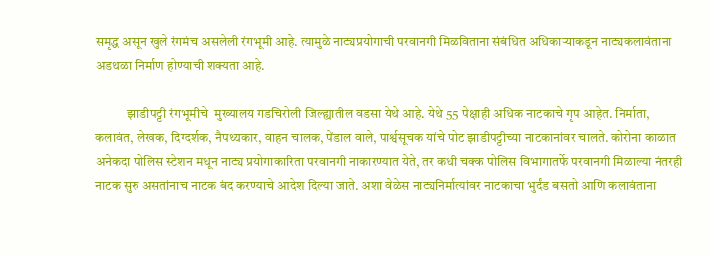समृद्ध असून खुले रंगमंच असलेली रंगभूमी आहे. त्यामुळे नाट्यप्रयोगाची परवानगी मिळविताना संबंधित अधिकाऱ्याकडून नाट्यकलावंताना अडथळा निर्माण होण्याची शक्यता आहे.

            झाडीपट्टी रंगभूमीचे  मुख्यालय गडचिरोली जिल्ह्यातील वडसा येथे आहे. येथे 55 पेक्षाही अधिक नाटकाचे गृप आहेत. निर्माता, कलावंत, लेखक, दिग्दर्शक, नैपथ्यकार, वाहन चालक, पेंडाल वाले, पार्श्वसूचक यांचे पोट झाडीपट्टीच्या नाटकानांवर चालते. कोरोना काळात अनेकदा पोलिस स्टेशन मधून नाट्य प्रयोगाकारिता परवानगी नाकारण्यात येते, तर कधी चक्क पोलिस विभागातर्फे परवानगी मिळाल्या नंतरही नाटक सुरु असतांनाच नाटक बंद करण्याचे आदेश दिल्या जाते. अशा वेळेस नाट्यनिर्मात्यांवर नाटकाचा भुर्दंड बसतो आणि कलावंताना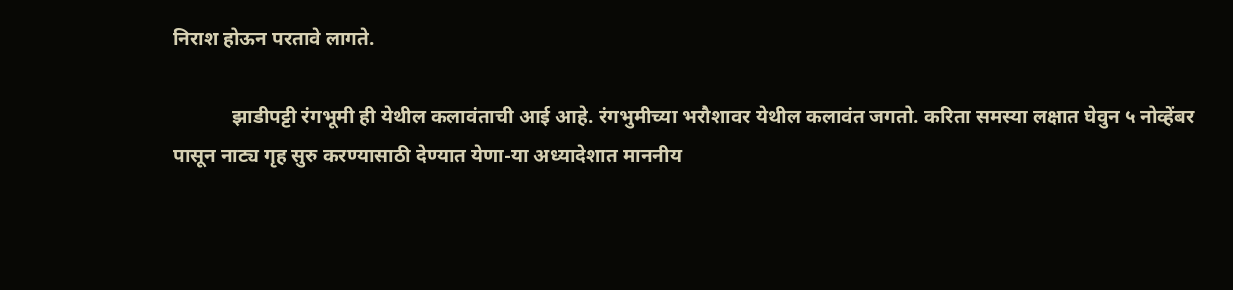निराश होऊन परतावे लागते.

            झाडीपट्टी रंगभूमी ही येथील कलावंताची आई आहे. रंगभुमीच्या भरौशावर येथील कलावंत जगतो. करिता समस्या लक्षात घेवुन ५ नोव्हेंबर पासून नाट्य गृह सुरु करण्यासाठी देण्यात येणा-या अध्यादेशात माननीय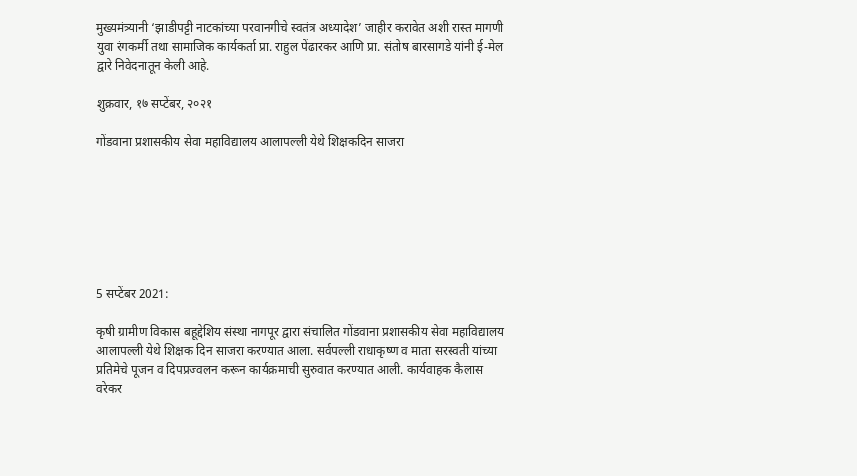मुख्यमंत्र्यानी ‘झाडीपट्टी नाटकांच्या परवानगीचे स्वतंत्र अध्यादेश’ जाहीर करावेत अशी रास्त मागणी युवा रंगकर्मी तथा सामाजिक कार्यकर्ता प्रा. राहुल पेंढारकर आणि प्रा. संतोष बारसागडे यांनी ई-मेल द्वारे निवेदनातून केली आहे.

शुक्रवार, १७ सप्टेंबर, २०२१

गोंडवाना प्रशासकीय सेवा महाविद्यालय आलापल्ली येथे शिक्षकदिन साजरा







5 सप्टेंबर 2021:

कृषी ग्रामीण विकास बहूद्देशिय संस्था नागपूर द्वारा संचालित गोंडवाना प्रशासकीय सेवा महाविद्यालय आलापल्ली येथे शिक्षक दिन साजरा करण्यात आला. सर्वपल्ली राधाकृष्ण व माता सरस्वती यांच्या प्रतिमेचे पूजन व दिपप्रज्वलन करून कार्यक्रमाची सुरुवात करण्यात आली. कार्यवाहक कैलास वरेकर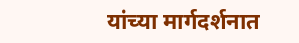यांच्या मार्गदर्शनात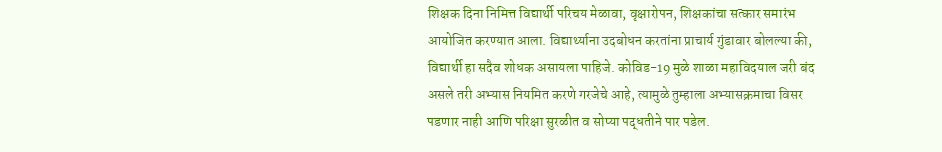शिक्षक दिना निमित्त विद्यार्थी परिचय मेळावा, वृक्षारोपन, शिक्षकांचा सत्कार समारंभ आयोजित करण्यात आला. विद्यार्थ्याना उदबोधन करतांना प्राचार्य गुंडावार बोलल्या की, विद्यार्थी हा सदैव शोधक असायला पाहिजे. कोविड-19 मुळे शाळा महाविदयाल जरी बंद असले तरी अभ्यास नियमित करणे गरजेचे आहे, त्यामुळे तुम्हाला अभ्यासक्रमाचा विसर पडणार नाही आणि परिक्षा सुरळीत व सोप्या पद्धतीने पार पडेल.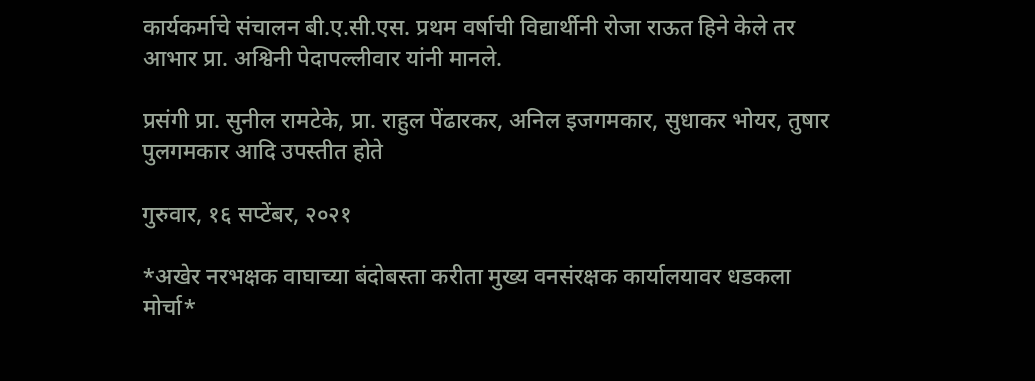कार्यकर्माचे संचालन बी.ए.सी.एस. प्रथम वर्षाची विद्यार्थीनी रोजा राऊत हिने केले तर आभार प्रा. अश्विनी पेदापल्लीवार यांनी मानले.

प्रसंगी प्रा. सुनील रामटेके, प्रा. राहुल पेंढारकर, अनिल इजगमकार, सुधाकर भोयर, तुषार पुलगमकार आदि उपस्तीत होते

गुरुवार, १६ सप्टेंबर, २०२१

*अखेर नरभक्षक वाघाच्या बंदोबस्ता करीता मुख्य वनसंरक्षक कार्यालयावर धडकला मोर्चा*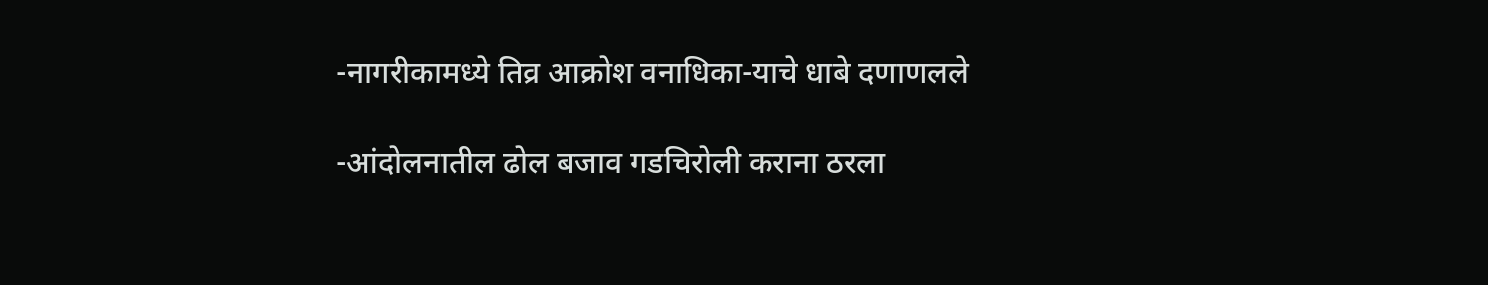-नागरीकामध्ये तिव्र आक्रोश वनाधिका-याचे धाबे दणाणलले

-आंदोलनातील ढोल बजाव गडचिरोली कराना ठरला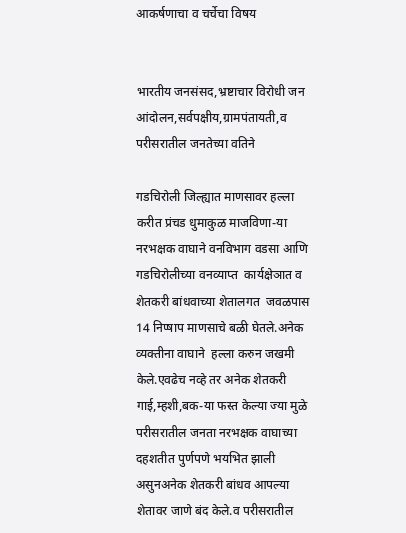आकर्षणाचा व चर्चेचा विषय


भारतीय जनसंसद,भ्रष्टाचार विरोधी जन आंदोलन,सर्वपक्षीय,ग्रामपंतायती,व परीसरातील जनतेच्या वतिने

गडचिरोली जिल्ह्यात माणसावर हल्ला करीत प्रंचड धुमाकुळ माजविणा-या नरभक्षक वाघाने वनविभाग वडसा आणि  गडचिरोलीच्या वनव्याप्त  कार्यक्षेञात व शेतकरी बांधवाच्या शेतालगत  जवळपास 14 निप्षाप माणसाचे बळी घेतले.अनेक व्यक्तीना वाघाने  हल्ला करुन जखमी केले.एवढेच नव्हे तर अनेक शेतकरी गाई,म्हशी,बक-या फस्त केल्या ज्या मुळे परीसरातील जनता नरभक्षक वाघाच्या दहशतीत पुर्णपणे भयभित झाली असुनअनेक शेतकरी बांधव आपल्या शेतावर जाणे बंद केले.व परीसरातील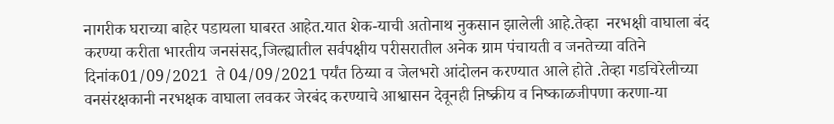नागरीक घराच्या बाहेर पडायला घाबरत आहेत.यात शेक-याची अतोनाथ नुकसान झालेली आहे.तेव्हा  नरभक्षी वाघाला बंद करण्या करीता भारतीय जनसंसद,जिल्ह्यातील सर्वपक्षीय परीसरातील अनेक ग्राम पंचायती व जनतेच्या वतिने दिनांक01/09/2021  ते 04/09/2021 पर्यंत ठिय्या व जेलभरो आंदोलन करण्यात आले होते .तेव्हा गडचिरेलीच्या वनसंरक्षकानी नरभक्षक वाघाला लवकर जेरबंद करण्याचे आश्वासन देवूनही ऩिष्क्रीय व निष्काळजीपणा करणा-या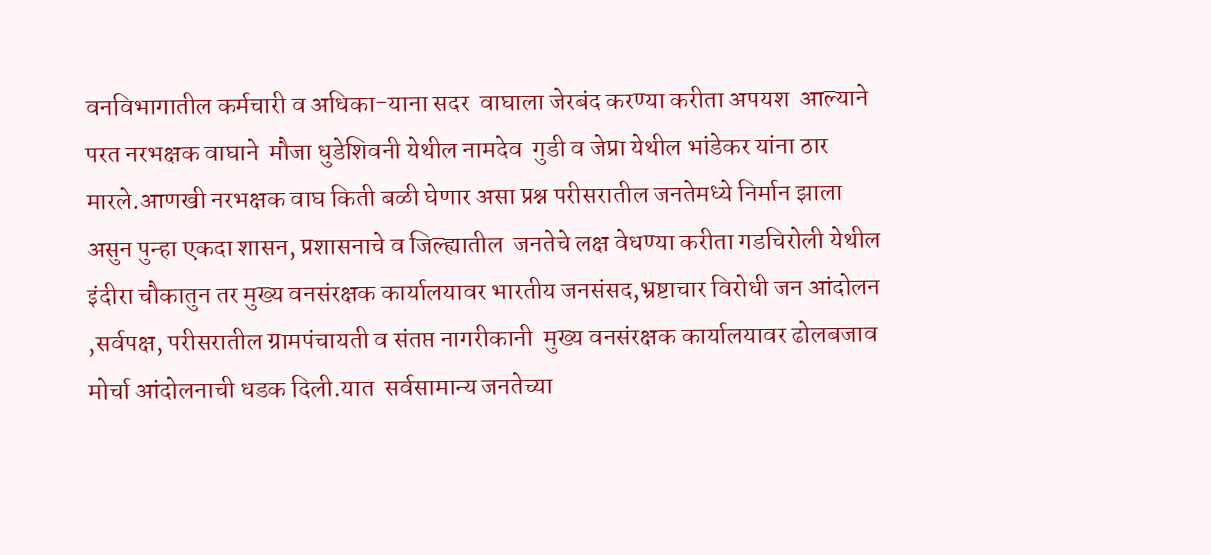वनविभागातील कर्मचारी व अधिका-याना सदर  वाघाला जेरबंद करण्या करीता अपयश  आल्याने परत नरभक्षक वाघाने  मौजा धुडेशिवनी येथील नामदेव  गुडी व जेप्रा येथील भांडेकर यांना ठार मारले.आणखी नरभक्षक वाघ किती बळी घेणार असा प्रश्न परीसरातील जनतेमध्ये निर्मान झाला असुन पुन्हा एकदा शासन, प्रशासनाचे व जिल्ह्यातील  जनतेचे लक्ष वेधण्या करीता गडचिरोली येथील इंदीरा चौकातुन तर मुख्य वनसंरक्षक कार्यालयावर भारतीय जनसंसद,भ्रष्टाचार विरोधी जन आंदोलन ,सर्वपक्ष, परीसरातील ग्रामपंचायती व संतप्त नागरीकानी  मुख्य वनसंरक्षक कार्यालयावर ढोलबजाव  मोर्चा आंदोलनाची धडक दिली.यात  सर्वसामान्य जनतेच्या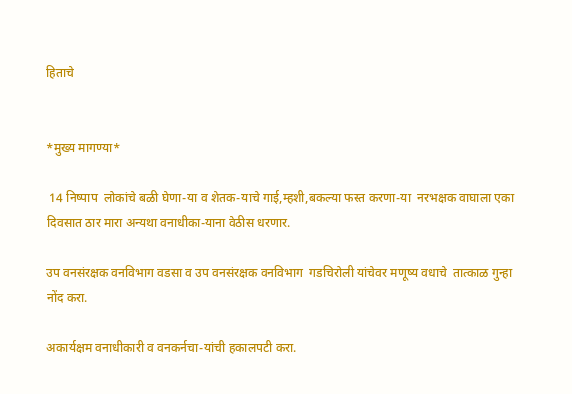हिताचे


*मुख्य मागण्या*

 14 निष्पाप  लोकांचे बळी घेणा-या व शेतक-याचे गाई,म्हशी,बकल्या फस्त करणा-या  नरभक्षक वाघाला एका दिवसात ठार मारा अन्यथा वनाधीका-याना वेठीस धरणार.

उप वनसंरक्षक वनविभाग वडसा व उप वनसंरक्षक वनविभाग  गडचिरोली यांचेवर मणूष्य वधाचे  तात्काळ गुन्हा नोंद करा.

अकार्यक्षम वनाधीकारी व वनकर्नचा-यांची हकालपटी करा.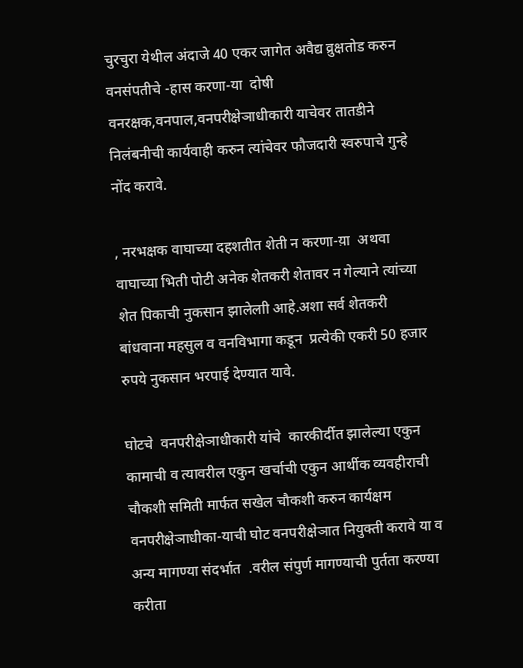चुरचुरा येथील अंदाजे 40 एकर जागेत अवैद्य व्रुक्षतोड करुन वनसंपतीचे -हास करणा-या  दोषी वनरक्षक,वनपाल,वनपरीक्षेञाधीकारी याचेवर तातडीने निलंबनीची कार्यवाही करुन त्यांचेवर फौजदारी स्वरुपाचे गुन्हे नोंद करावे.

, नरभक्षक वाघाच्या दहशतीत शेती न करणा-य़ा  अथवा वाघाच्या भिती पोटी अनेक शेतकरी शेतावर न गेल्याने त्यांच्या शेत पिकाची नुकसान झालेलाी आहे.अशा सर्व शेतकरी बांधवाना महसुल व वनविभागा कडून  प्रत्येकी एकरी 50 हजार रुपये नुकसान भरपाई देण्यात यावे.

घोटचे  वनपरीक्षेञाधीकारी यांचे  कारकीर्दीत झालेल्या एकुन कामाची व त्यावरील एकुन खर्चाची एकुन आर्थीक व्यवहीराची  चौकशी समिती मार्फत सखेल चौकशी करुन कार्यक्षम वनपरीक्षेञाधीका-याची घोट वनपरीक्षेञात नियुक्ती करावे या व अन्य मागण्या संदर्भात  .वरील संपुर्ण मागण्याची पुर्तता करण्या करीता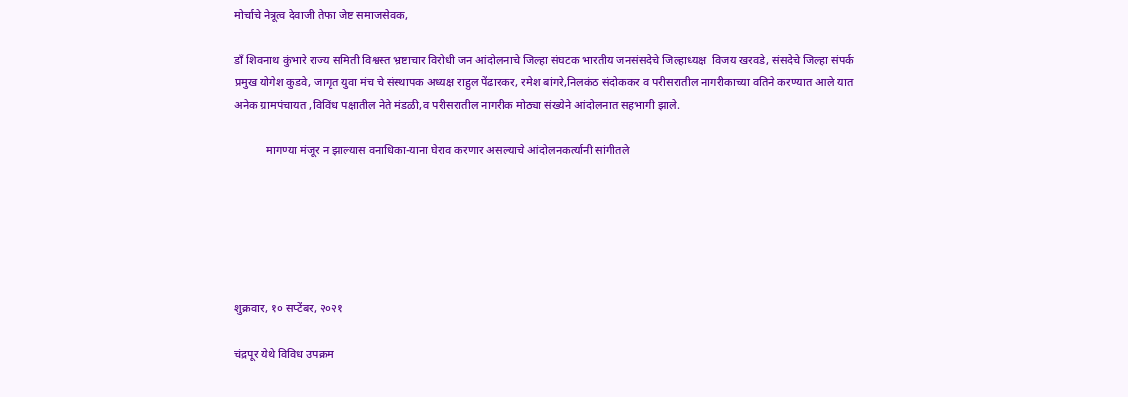मोर्चाचे नेत्रूत्व देवाजी तेफा जेष्ट समाजसेवक,

डाँ शिवनाथ कुंभारे राज्य समिती विश्वस्त भ्रष्टाचार विरोधी जन आंदोलनाचे जिल्हा संघटक भारतीय जनसंसदेचे जिल्हाध्यक्ष  विजय खरवडे, संसदेचे जिल्हा संपर्क प्रमुख योगेश कुडवे, जागृत युवा मंच चे संस्थापक अध्यक्ष राहुल पेंढारकर, रमेश बांगरे,निलकंठ संदोककर व परीसरातील नागरीकाच्या वतिने करण्यात आले यात अनेक ग्रामपंचायत ,विविंध पक्षातील नेते मंडळी,व परीसरातील नागरीक मोठ्या संख्येने आंदोलनात सहभागी झाले.

           मागण्या मंजूर न झाल्यास वनाधिका-याना घेराव करणार असल्याचे आंदोलनकर्त्यानी सांगीतले






शुक्रवार, १० सप्टेंबर, २०२१

चंद्रपूर येथे विविध उपक्रम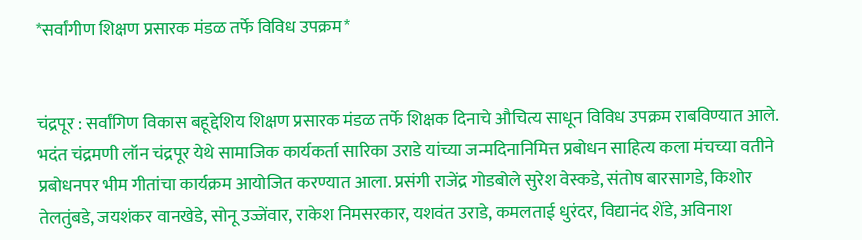*सर्वांगीण शिक्षण प्रसारक मंडळ तर्फे विविध उपक्रम*


चंद्रपूर : सर्वांगिण विकास बहूद्देशिय शिक्षण प्रसारक मंडळ तर्फे शिक्षक दिनाचे औचित्य साधून विविध उपक्रम राबविण्यात आले. भदंत चंद्रमणी लॉन चंद्रपूर येथे सामाजिक कार्यकर्ता सारिका उराडे यांच्या जन्मदिनानिमित्त प्रबोधन साहित्य कला मंचच्या वतीने प्रबोधनपर भीम गीतांचा कार्यक्रम आयोजित करण्यात आला. प्रसंगी राजेंद्र गोडबोले सुरेश वेस्कडे, संतोष बारसागडे, किशोर तेलतुंबडे, जयशंकर वानखेडे, सोनू उज्जेंवार, राकेश निमसरकार, यशवंत उराडे, कमलताई धुरंदर, विद्यानंद शेंडे, अविनाश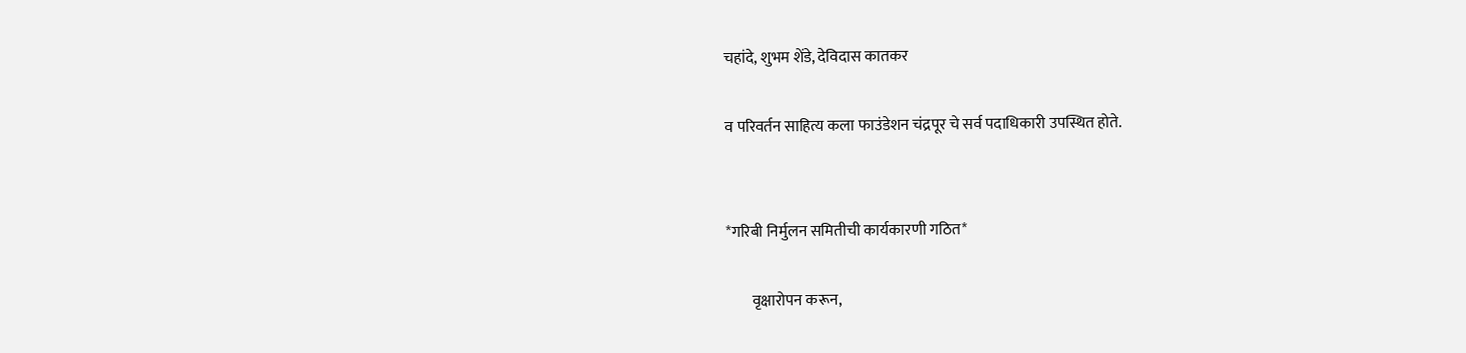चहांदे, शुभम शेंडे, देविदास कातकर

व परिवर्तन साहित्य कला फाउंडेशन चंद्रपूर चे सर्व पदाधिकारी उपस्थित होते.


*गरिबी निर्मुलन समितीची कार्यकारणी गठित*

        वृक्षारोपन करून,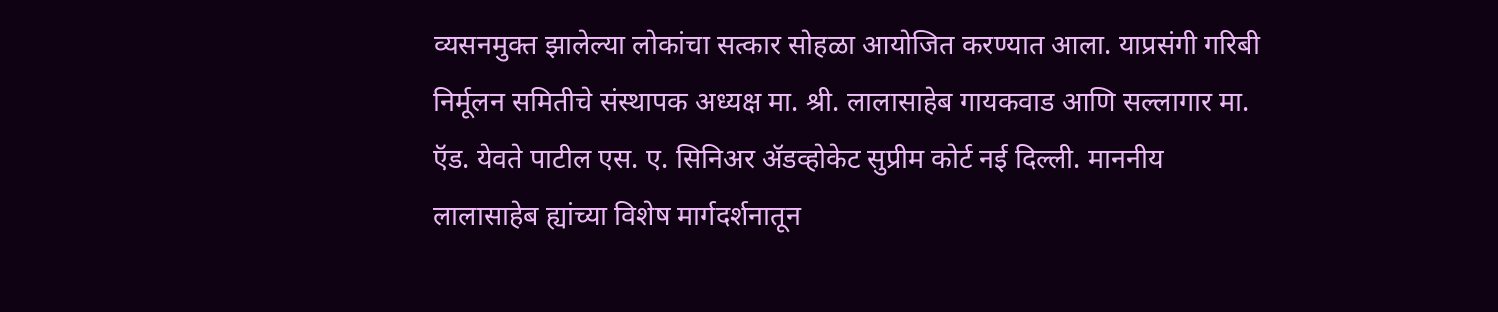व्यसनमुक्त झालेल्या लोकांचा सत्कार सोहळा आयोजित करण्यात आला. याप्रसंगी गरिबी निर्मूलन समितीचे संस्थापक अध्यक्ष मा. श्री. लालासाहेब गायकवाड आणि सल्लागार मा. ऍड. येवते पाटील एस. ए. सिनिअर ॲडव्होकेट सुप्रीम कोर्ट नई दिल्ली. माननीय लालासाहेब ह्यांच्या विशेष मार्गदर्शनातून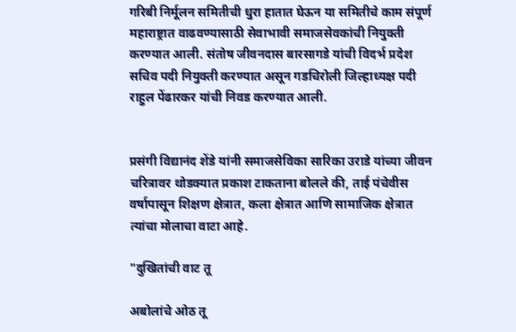गरिबी निर्मूलन समितीची धुरा हातात घेऊन या समितीचे काम संपूर्ण महाराष्ट्रात वाढवण्यासाठी सेवाभावी समाजसेवकांची नियुक्ती करण्यात आली. संतोष जीवनदास बारसागडे यांची विदर्भ प्रदेश सचिव पदी नियुक्ती करण्यात असून गडचिरोली जिल्हाध्यक्ष पदी राहुल पेंढारकर यांची निवड करण्यात आली.


प्रसंगी विद्यानंद शेंडे यांनी समाजसेविका सारिका उराडे यांच्या जीवन चरित्रावर थोडक्यात प्रकाश टाकताना बोलले की, ताई पंचेवीस वर्षापासून शिक्षण क्षेत्रात, कला क्षेत्रात आणि सामाजिक क्षेत्रात त्यांचा मोलाचा वाटा आहे.

"दुखितांची वाट तू

अबोलांचे ओठ तू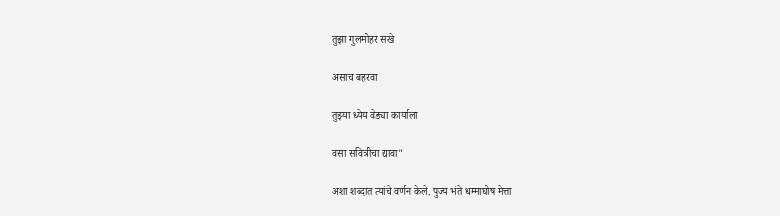तुझा गुलमोहर सखे

असाच बहरवा

तुझ्या ध्येय वेड्या कार्याला

वसा सवित्रीचा द्यावा"

अशा शब्दात त्यांचे वर्णन केले. पुज्य भंते धम्माघोष मेत्ता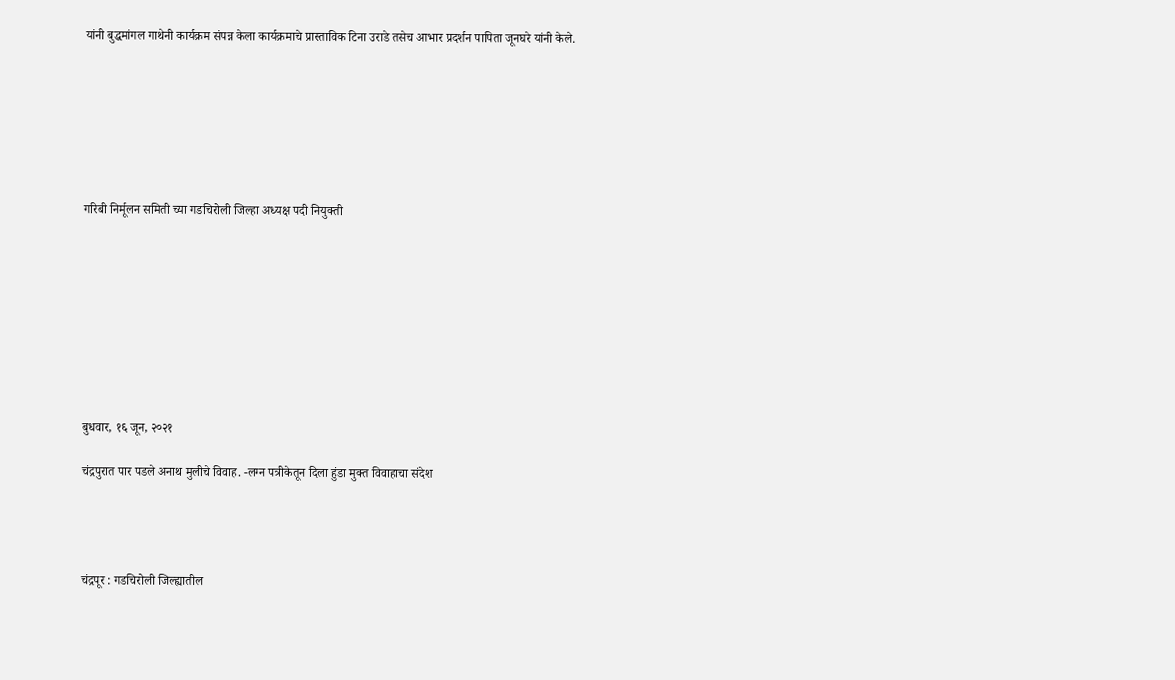यांनी बुद्धमांगल गाथेनी कार्यक्रम संपन्न केला कार्यक्रमाचे प्रास्ताविक टिना उराडे तसेच आभार प्रदर्शन पापिता जूनघरे यांनी केले.







गरिबी निर्मूलन समिती च्या गडचिरोली जिल्हा अध्यक्ष पदी नियुक्ती









बुधवार, १६ जून, २०२१

चंद्रपुरात पार पडले अनाथ मुलीचे विवाह. -लग्न पत्रीकेतून दिला हुंडा मुक्त विवाहाचा संदेश




चंद्रपूर : गडचिरोली जिल्ह्यातील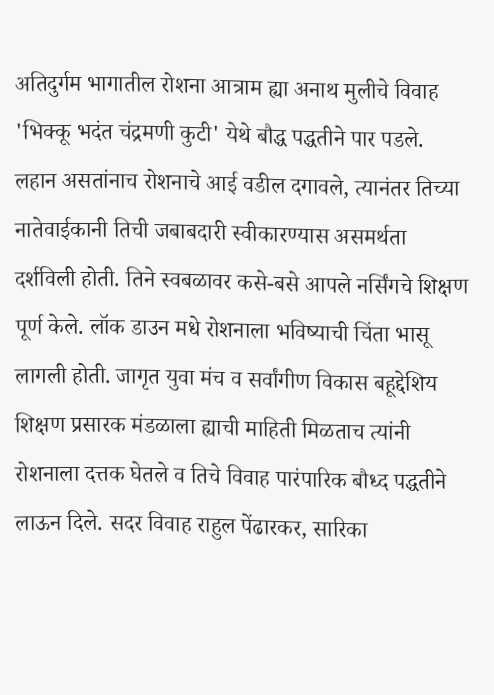अतिदुर्गम भागातील रोशना आत्राम ह्या अनाथ मुलीचे विवाह 'भिक्कू भदंत चंद्रमणी कुटी' येथे बौद्ध पद्धतीने पार पडले. लहान असतांनाच रोशनाचे आई वडील दगावले, त्यानंतर तिच्या नातेवाईकानी तिची जबाबदारी स्वीकारण्यास असमर्थता दर्शविली होती. तिने स्वबळावर कसे-बसे आपले नर्सिंगचे शिक्षण पूर्ण केले. लॉक डाउन मधे रोशनाला भविष्याची चिंता भासू लागली होती. जागृत युवा मंच व सर्वांगीण विकास बहूद्देशिय शिक्षण प्रसारक मंडळाला ह्याची माहिती मिळताच त्यांनी रोशनाला दत्तक घेतले व तिचे विवाह पारंपारिक बौध्द पद्धतीने लाऊन दिले. सदर विवाह राहुल पेंढारकर, सारिका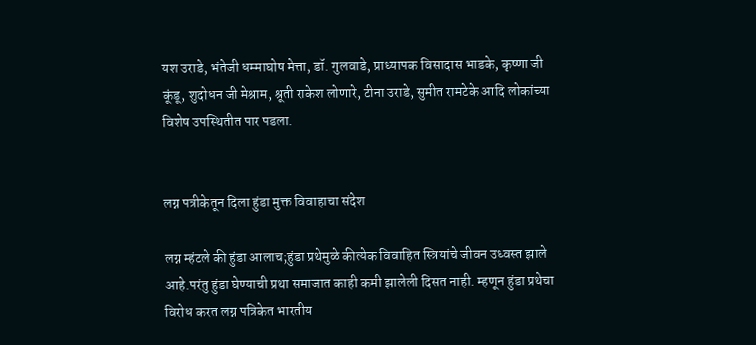यश उराडे, भंतेजी धम्माघोष मेत्ता, डॉ. गुलवाडे, प्राध्यापक विसादास भाडके, कृष्णा जी कूंडू, शुदोधन जी मेश्राम, श्रूती राकेश लोणारे, टीना उराडे, सुमीत रामटेके आदि लोकांच्या विशेष उपस्थितीत पार पडला.


लग्न पत्रीकेतून दिला हुंडा मुक्त विवाहाचा संदेश

लग्न म्हंटले की हुंडा आलाच;हुंडा प्रथेमुळे कीत्येक विवाहित स्त्रियांचे जीवन उध्वस्त झाले आहे.परंतु हुंडा घेण्याची प्रथा समाजात काही कमी झालेली दिसत नाही. म्हणून हुंडा प्रथेचा विरोध करत लग्न पत्रिकेत भारतीय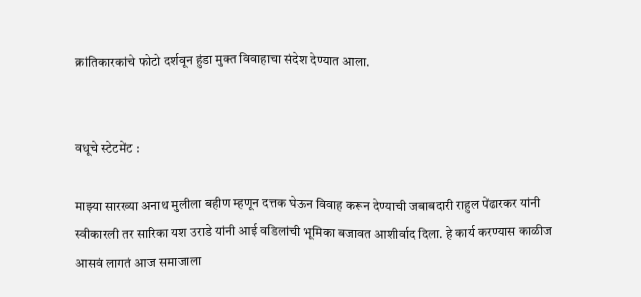क्रांतिकारकांचे फोटो दर्शवून हुंडा मुक्त विवाहाचा संदेश देण्यात आला.


वधूचे स्टेटमेंट :

माझ्या सारख्या अनाथ मुलीला बहीण म्हणून दत्तक घेऊन विवाह करून देण्याची जबाबदारी राहुल पेंढारकर यांनी स्वीकारली तर सारिका यश उराडे यांनी आई वडिलांची भूमिका बजावत आशीर्वाद दिला. हे कार्य करण्यास काळीज आसवं लागतं आज समाजाला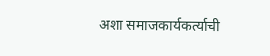अशा समाजकार्यकर्त्याची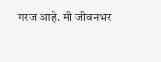गरज आहे. मी जीवनभर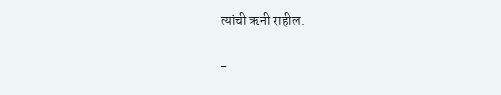त्यांची ऋनी राहील.

-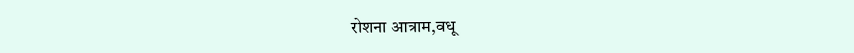रोशना आत्राम,वधू